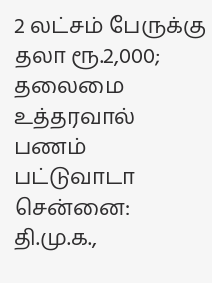2 லட்சம் பேருக்கு தலா ரூ.2,000; தலைமை உத்தரவால் பணம் பட்டுவாடா
சென்னை: தி.மு.க.,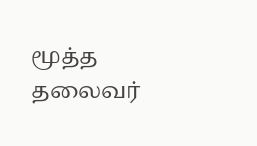மூத்த தலைவர்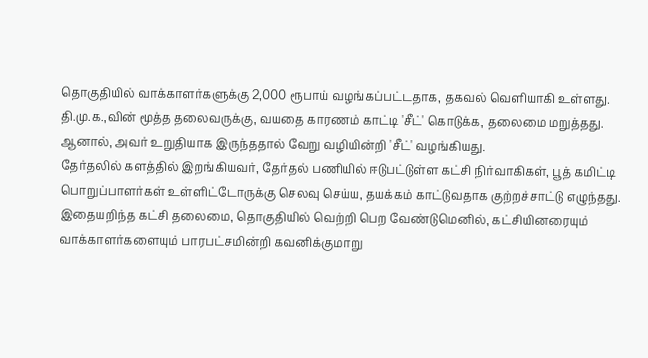தொகுதியில் வாக்காளர்களுக்கு 2,000 ரூபாய் வழங்கப்பட்டதாக, தகவல் வெளியாகி உள்ளது.
தி.மு.க.,வின் மூத்த தலைவருக்கு, வயதை காரணம் காட்டி 'சீட்' கொடுக்க, தலைமை மறுத்தது. ஆனால், அவர் உறுதியாக இருந்ததால் வேறு வழியின்றி 'சீட்' வழங்கியது.
தேர்தலில் களத்தில் இறங்கியவர், தேர்தல் பணியில் ஈடுபட்டுள்ள கட்சி நிர்வாகிகள், பூத் கமிட்டி பொறுப்பாளர்கள் உள்ளிட்டோருக்கு செலவு செய்ய, தயக்கம் காட்டுவதாக குற்றச்சாட்டு எழுந்தது. இதையறிந்த கட்சி தலைமை, தொகுதியில் வெற்றி பெற வேண்டுமெனில், கட்சியினரையும் வாக்காளர்களையும் பாரபட்சமின்றி கவனிக்குமாறு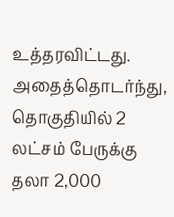உத்தரவிட்டது.
அதைத்தொடர்ந்து, தொகுதியில் 2 லட்சம் பேருக்கு தலா 2,000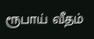ரூபாய் வீதம்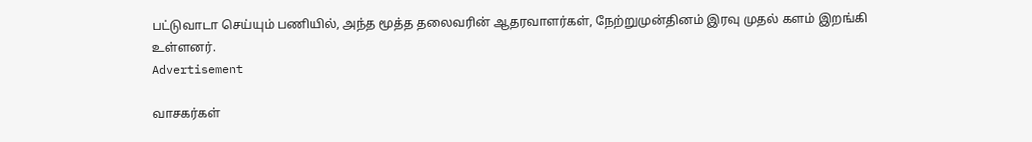பட்டுவாடா செய்யும் பணியில், அந்த மூத்த தலைவரின் ஆதரவாளர்கள், நேற்றுமுன்தினம் இரவு முதல் களம் இறங்கி உள்ளனர்.
Advertisement

வாசகர்கள்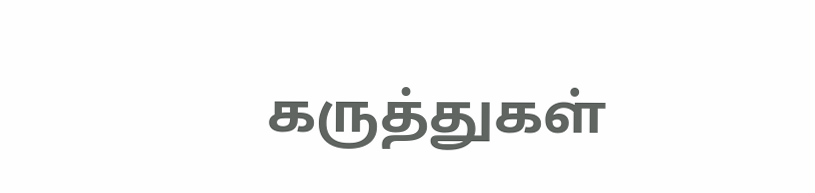கருத்துகள்